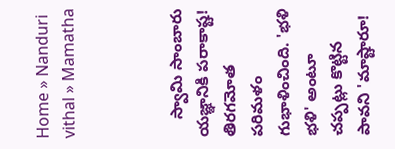Home » Nanduri vithal » Mamatha



    స్వామి సాంబారు యజ్ఞానికి పరాకాష్ట! తిరగమోత పరిమళం గుభాళించింది. 'భళి భళి' అంటూ చప్పట్లు కొట్టిన పావని 'మాష్టారూ!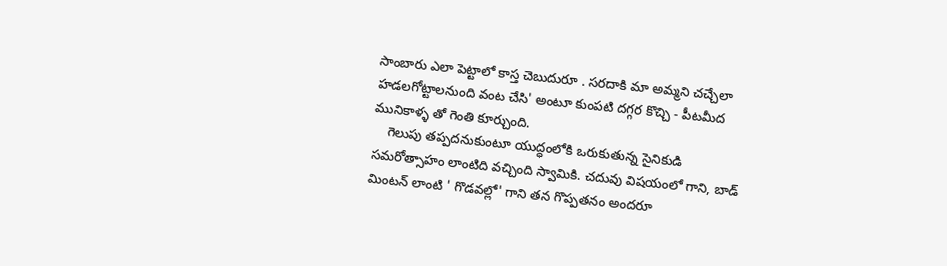సాంబారు ఎలా పెట్టాలో కాస్త చెబుదురూ . సరదాకి మా అమ్మని చచ్చేలా హడలగోట్టాలనుంది వంట చేసి' అంటూ కుంపటి దగ్గర కొచ్చి - పీటమీద మునికాళ్ళ తో గెంతి కూర్చుంది.
    గెలుపు తప్పదనుకుంటూ యుద్ధంలోకి ఒరుకుతున్న సైనికుడి సమరోత్సాహం లాంటిది వచ్చింది స్వామికి. చదువు విషయంలో గాని, బాడ్ మింటన్ లాంటి ' గొడవల్లో' గాని తన గొప్పతనం అందరూ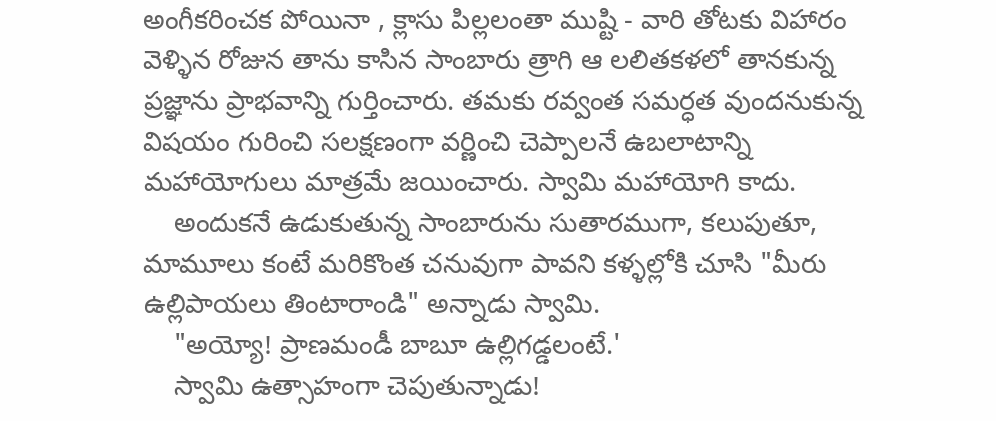అంగీకరించక పోయినా , క్లాసు పిల్లలంతా ముష్టి - వారి తోటకు విహారం వెళ్ళిన రోజున తాను కాసిన సాంబారు త్రాగి ఆ లలితకళలో తానకున్న ప్రజ్ఞాను ప్రాభవాన్ని గుర్తించారు. తమకు రవ్వంత సమర్ధత వుందనుకున్న విషయం గురించి సలక్షణంగా వర్ణించి చెప్పాలనే ఉబలాటాన్ని మహాయోగులు మాత్రమే జయించారు. స్వామి మహాయోగి కాదు.
    అందుకనే ఉడుకుతున్న సాంబారును సుతారముగా, కలుపుతూ, మామూలు కంటే మరికొంత చనువుగా పావని కళ్ళల్లోకి చూసి "మీరు ఉల్లిపాయలు తింటారాండి" అన్నాడు స్వామి.
    "అయ్యో! ప్రాణమండీ బాబూ ఉల్లిగడ్డలంటే.'
    స్వామి ఉత్సాహంగా చెపుతున్నాడు!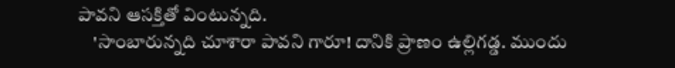పావని ఆసక్తితో వింటున్నది.
    'సాంబారున్నది చూశారా పావని గారూ! దానికి ప్రాణం ఉల్లిగడ్డ. ముందు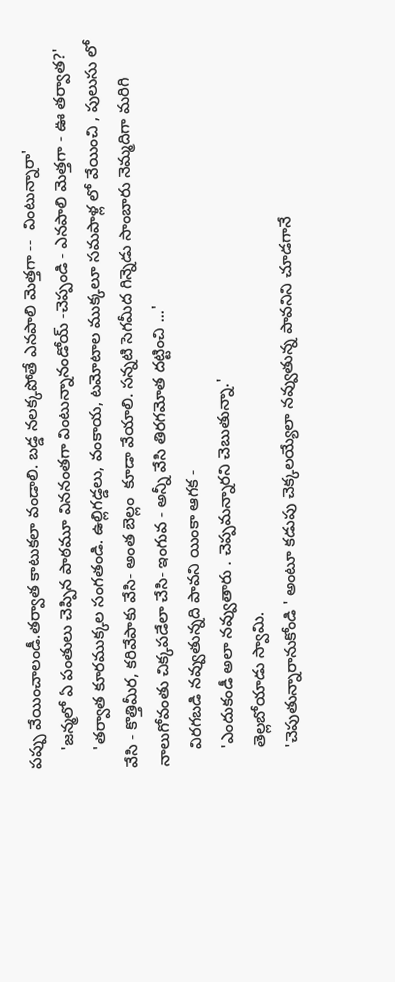పప్పు వేయించాలండీ.తర్వాత కాటుకలా వండాలి. బడ్డ నలక్కపోతే ఎనపాలి మెత్తగా --  వింటున్నారా'
    'జన్మలో ఏ పంతులు చెప్పిన పాఠమూ విననంతగా వింటున్నానండోయ్ -చెప్పండి - ఎనపాలి మెత్తగా - ఊ తర్వాత?'
    'తర్వాత కూరముక్కల సంగతండి. ఉల్లిగడ్డలు, వంకాయ, టమోటాల ముక్కలూ సమపాళ్ల లో వేయించి , పులుసు లో వేసి - కొత్తిమీర, కరివేపాకు వేసి- అంత బెల్లం  కూడా వేయాలి. సన్నటి సెగమీద గిన్నెడు సాంబారు నెమ్మదిగా మరిగి నాలుగోవంతు చిక్కపడేలా చేసి- ఇంగువ - అన్నీ వేసి తిరగమోత దట్టించి ...'
    విరగబడి నవ్వుతున్నది పావని యింకా ఆగక -
    'ఎందుకండీ అలా నవ్వుతారు . చెప్పమన్నారని చెబుతున్నా.'
    తెల్లబోయాడు స్వామి.
    'చెపుతున్నారానుకోండి ' అంటూ కడుపు చెక్కలయ్యేలా నవ్వుతున్న పావనిని చూడగానే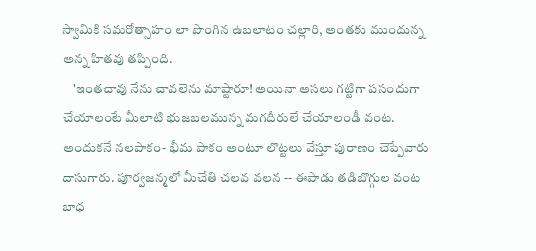స్వామికి సమరోత్సాహం లా పొంగిన ఉబలాటం చల్లారి, అంతకు ముందున్న అన్న హితవు తప్పింది.
    'ఇంతచావు నేను చావలెను మాష్టారూ! అయినా అసలు గట్టిగా పసందుగా చేయాలంటే మీలాటి భుజబలమున్న మగదీరులే చేయాలండీ వంట. అందుకనే నలపాకం- భీమ పాకం అంటూ లొట్టలు వేస్తూ పురాణం చెప్పేవారు దాసుగారు. పూర్వజన్మలో మీచేతి చలవ వలన -- ఈపాడు తడిబొగ్గుల వంట బాధ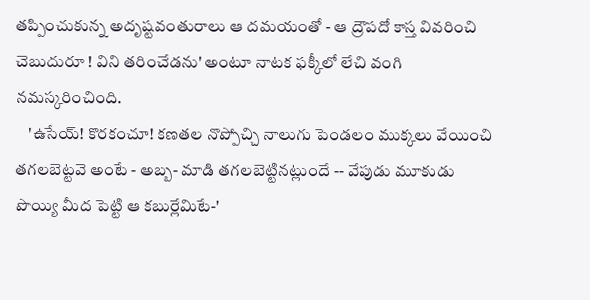తప్పించుకున్న అదృష్టవంతురాలు ఆ దమయంతో - ఆ ద్రౌపదో కాస్త వివరించి చెబుదురూ ! విని తరించేడను' అంటూ నాటక ఫక్కీలో లేచి వంగి నమస్కరించింది.
    'ఉసేయ్! కొరకంచూ! కణతల నొప్పోచ్చి నాలుగు పెండలం ముక్కలు వేయించి తగలబెట్టవె అంటే - అబ్బ- మాడి తగలబెట్టినట్లుందే -- వేపుడు మూకుడు పొయ్యి మీద పెట్టి ఆ కబుర్లేమిటే-'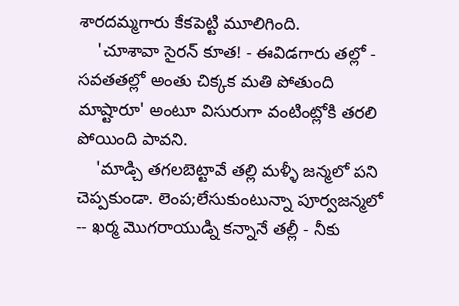శారదమ్మగారు కేకపెట్టి మూలిగింది.
    'చూశావా సైరన్ కూత! - ఈవిడగారు తల్లో - సవతతల్లో అంతు చిక్కక మతి పోతుంది మాష్టారూ' అంటూ విసురుగా వంటింట్లోకి తరలి పోయింది పావని.
    'మాడ్చి తగలబెట్టావే తల్లి మళ్ళీ జన్మలో పని చెప్పకుండా. లెంప;లేసుకుంటున్నా పూర్వజన్మలో -- ఖర్మ మొగరాయుడ్ని కన్నానే తల్లీ - నీకు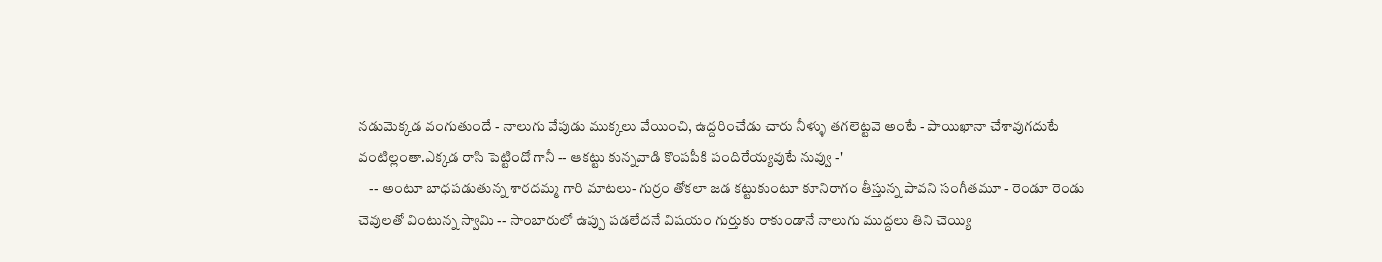నడుమెక్కడ వంగుతుందే - నాలుగు వేపుడు ముక్కలు వేయించి, ఉద్దరించేడు చారు నీళ్ళు తగలెట్టవె అంటే - పాయిఖానా చేశావుగదుటే వంటిల్లంతా.ఎక్కడ రాసి పెట్టిందో గానీ -- ఆకట్టు కున్నవాడి కొంపపీకి పందిరేయ్యవుటే నువ్వు -'
    -- అంటూ బాధపడుతున్న శారదమ్మ గారి మాటలు- గుర్రం తోకలా జడ కట్టుకుంటూ కూనిరాగం తీస్తున్న పావని సంగీతమూ - రెండూ రెండు చెవులతో వింటున్న స్వామి -- సాంబారులో ఉప్పు పడలేదనే విషయం గుర్తుకు రాకుండానే నాలుగు ముద్దలు తిని చెయ్యి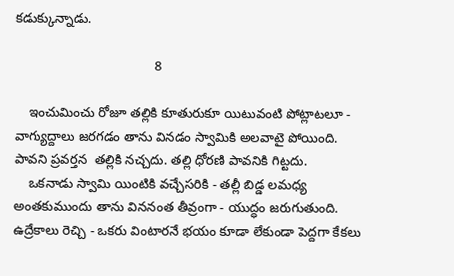కడుక్కున్నాడు.

                                      8

    ఇంచుమించు రోజూ తల్లికి కూతురుకూ యిటువంటి పోట్లాటలూ - వాగ్యుద్దాలు జరగడం తాను వినడం స్వామికి అలవాటై పోయింది. పావని ప్రవర్తన  తల్లికి నచ్చదు. తల్లి ధోరణి పావనికి గిట్టదు.
    ఒకనాడు స్వామి యింటికి వచ్చేసరికి - తల్లీ బిడ్డ లమధ్య అంతకుముందు తాను విననంత తీవ్రంగా - యుద్ధం జరుగుతుంది. ఉద్రేకాలు రెచ్చి - ఒకరు వింటారనే భయం కూడా లేకుండా పెద్దగా కేకలు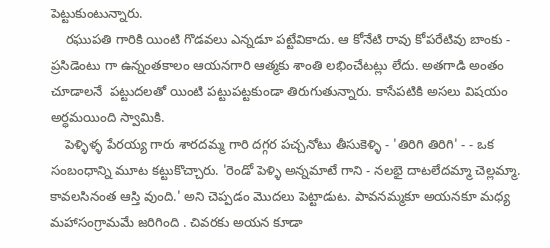పెట్టుకుంటున్నారు.
    రఘుపతి గారికి యింటి గొడవలు ఎన్నడూ పట్టేవికాదు. ఆ కోనేటి రావు కోపరేటివు బాంకు - ప్రసిడెంటు గా ఉన్నంతకాలం ఆయనగారి ఆత్మకు శాంతి లభించేటట్లు లేదు. అతగాడి అంతం చూడాలనే  పట్టుదలతో యింటి పట్టుపట్టకుండా తిరుగుతున్నారు. కాసేపటికి అసలు విషయం అర్ధమయింది స్వామికి.
    పెళ్ళిళ్ళ పేరయ్య గారు శారదమ్మ గారి దగ్గర పచ్చనోటు తీసుకెళ్ళి - 'తిరిగి తిరిగి' - - ఒక సంబంధాన్ని మూట కట్టుకొచ్చారు. 'రెండో పెళ్ళి అన్నమాటే గాని - నలభై దాటలేదమ్మా చెల్లమ్మా. కావలసినంత ఆస్తి వుంది.' అని చెప్పడం మొదలు పెట్టాడుట. పావనమ్మకూ అయనకూ మధ్య మహాసంగ్రామమే జరిగింది . చివరకు అయన కూడా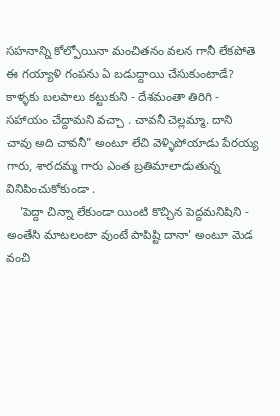సహనాన్ని కోల్పోయినా మంచితనం వలన గానీ లేకపోతె ఈ గయ్యాళి గంపను ఏ బడుద్దాయి చేసుకుంటాడే? కాళ్ళకు బలపాలు కట్టుకుని - దేశమంతా తిరిగి - సహాయం చేద్దామని వచ్చా . చావనీ చెల్లమ్మా. దాని చావు అది చావనీ" అంటూ లేచి వెళ్ళిపోయాడు పేరయ్య గారు, శారదమ్మ గారు ఎంత బ్రతిమాలాడుతున్న వినిపించుకోకుండా .
    'పెద్దా చిన్నా లేకుండా యింటి కొచ్చిన పెద్దమనిషిని - అంతేసి మాటలంటా వుంటే పాపిష్టి దానా' అంటూ మెడ వంచి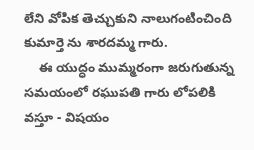లేని వోపిక తెచ్చుకుని నాలుగంటించింది కుమార్తె ను శారదమ్మ గారు.
    ఈ యుద్ధం ముమ్మరంగా జరుగుతున్న సమయంలో రఘుపతి గారు లోపలికి వస్తూ - విషయం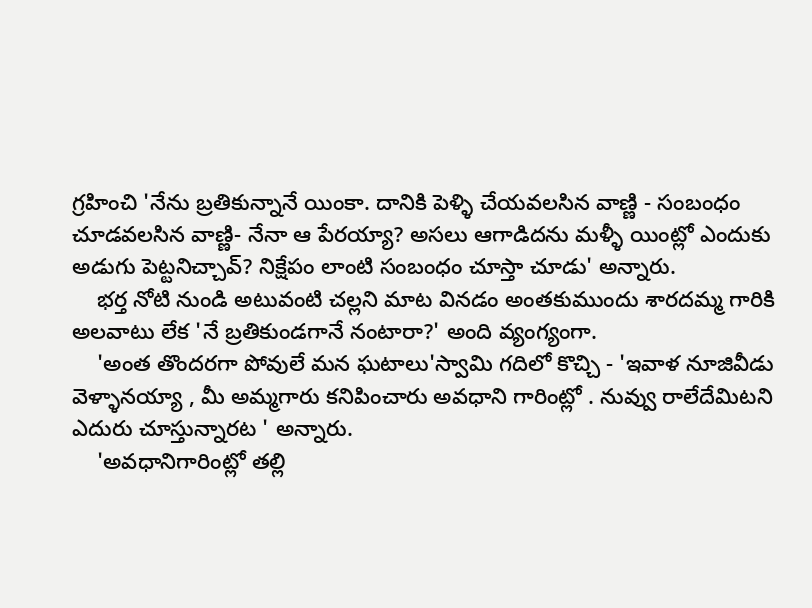గ్రహించి 'నేను బ్రతికున్నానే యింకా. దానికి పెళ్ళి చేయవలసిన వాణ్ణి - సంబంధం చూడవలసిన వాణ్ణి- నేనా ఆ పేరయ్యా? అసలు ఆగాడిదను మళ్ళీ యింట్లో ఎందుకు అడుగు పెట్టనిచ్చావ్? నిక్షేపం లాంటి సంబంధం చూస్తా చూడు' అన్నారు.
    భర్త నోటి నుండి అటువంటి చల్లని మాట వినడం అంతకుముందు శారదమ్మ గారికి అలవాటు లేక 'నే బ్రతికుండగానే నంటారా?' అంది వ్యంగ్యంగా.
    'అంత తొందరగా పోవులే మన ఘటాలు'స్వామి గదిలో కొచ్చి - 'ఇవాళ నూజివీడు వెళ్ళానయ్యా , మీ అమ్మగారు కనిపించారు అవధాని గారింట్లో . నువ్వు రాలేదేమిటని ఎదురు చూస్తున్నారట ' అన్నారు.
    'అవధానిగారింట్లో తల్లి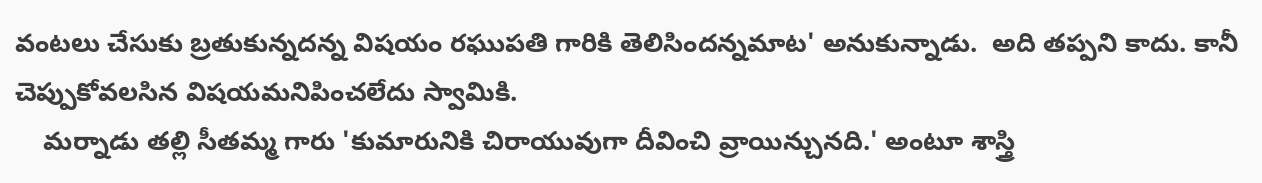వంటలు చేసుకు బ్రతుకున్నదన్న విషయం రఘుపతి గారికి తెలిసిందన్నమాట' అనుకున్నాడు.  అది తప్పని కాదు. కానీ చెప్పుకోవలసిన విషయమనిపించలేదు స్వామికి.
    మర్నాడు తల్లి సీతమ్మ గారు 'కుమారునికి చిరాయువుగా దీవించి వ్రాయిన్చునది.' అంటూ శాస్త్రి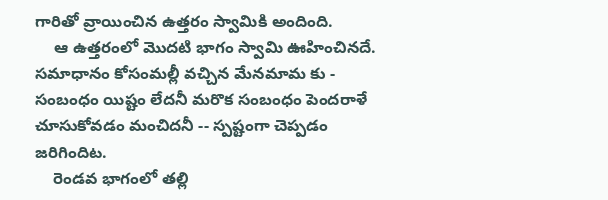గారితో వ్రాయించిన ఉత్తరం స్వామికి అందింది.
    ఆ ఉత్తరంలో మొదటి భాగం స్వామి ఊహించినదే. సమాధానం కోసంమల్లీ వచ్చిన మేనమామ కు - సంబంధం యిష్టం లేదనీ మరొక సంబంధం పెందరాళే చూసుకోవడం మంచిదనీ -- స్పష్టంగా చెప్పడం జరిగిందిట.
    రెండవ భాగంలో తల్లి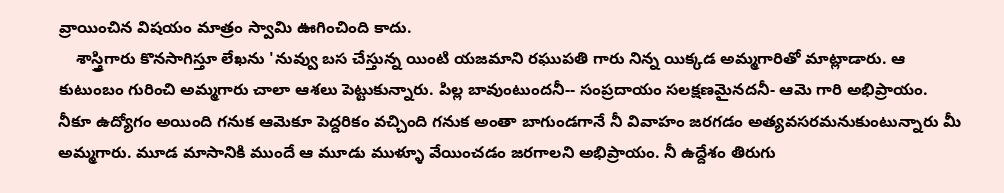వ్రాయించిన విషయం మాత్రం స్వామి ఊగించింది కాదు.
    శాస్త్రిగారు కొనసాగిస్తూ లేఖను 'నువ్వు బస చేస్తున్న యింటి యజమాని రఘుపతి గారు నిన్న యిక్కడ అమ్మగారితో మాట్లాడారు. ఆ కుటుంబం గురించి అమ్మగారు చాలా ఆశలు పెట్టుకున్నారు. పిల్ల బావుంటుందనీ-- సంప్రదాయం సలక్షణమైనదనీ- ఆమె గారి అభిప్రాయం. నీకూ ఉద్యోగం అయింది గనుక ఆమెకూ పెద్దరికం వచ్చింది గనుక అంతా బాగుండగానే నీ వివాహం జరగడం అత్యవసరమనుకుంటున్నారు మీ అమ్మగారు. మూడ మాసానికి ముందే ఆ మూడు ముళ్ళూ వేయించడం జరగాలని అభిప్రాయం. నీ ఉద్దేశం తిరుగు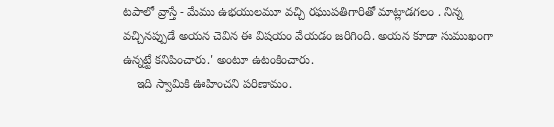టపాలో వ్రాస్తే - మేము ఉభయులమూ వచ్చి రఘుపతిగారితో మాట్లాడగలం . నిన్న వచ్చినప్పుడే అయన చెవిన ఈ విషయం వేయడం జరిగింది. అయన కూడా సుముఖంగా ఉన్నట్టే కనిపించారు.' అంటూ ఉటంకించారు.
    ఇది స్వామికి ఊహించని పరిణామం.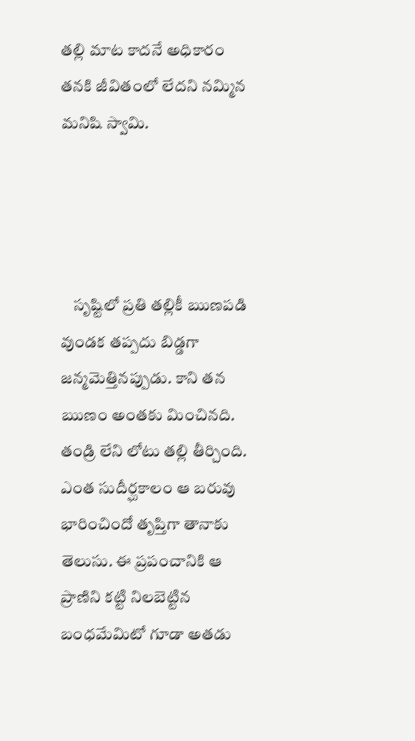తల్లి మాట కాదనే అధికారం తనకి జీవితంలో లేదని నమ్మిన మనిషి స్వామి.




    సృష్టిలో ప్రతి తల్లికీ ఋణపడి వుండక తప్పదు బిడ్డగా జన్మమెత్తినప్పుడు. కాని తన ఋణం అంతకు మించినది. తండ్రి లేని లోటు తల్లి తీర్చింది. ఎంత సుదీర్ఘకాలం ఆ బరువు భారించిందో తృప్తిగా తానాకు తెలుసు. ఈ ప్రపంచానికి ఆ ప్రాణిని కట్టి నిలబెట్టిన బంధమేమిటో గూడా అతడు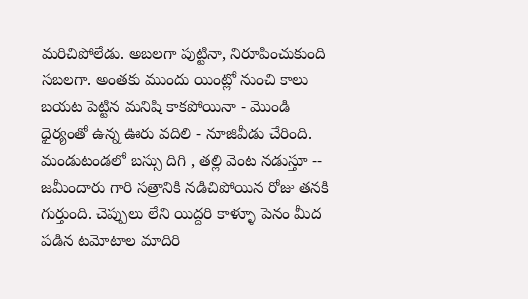మరిచిపోలేడు. అబలగా పుట్టినా, నిరూపించుకుంది సబలగా. అంతకు ముందు యింట్లో నుంచి కాలు బయట పెట్టిన మనిషి కాకపోయినా - మొండి ధైర్యంతో ఉన్న ఊరు వదిలి - నూజివీడు చేరింది. మండుటండలో బస్సు దిగి , తల్లి వెంట నడుస్తూ -- జమీందారు గారి సత్రానికి నడిచిపోయిన రోజు తనకి గుర్తుంది. చెప్పులు లేని యిద్దరి కాళ్ళూ పెనం మీద పడిన టమోటాల మాదిరి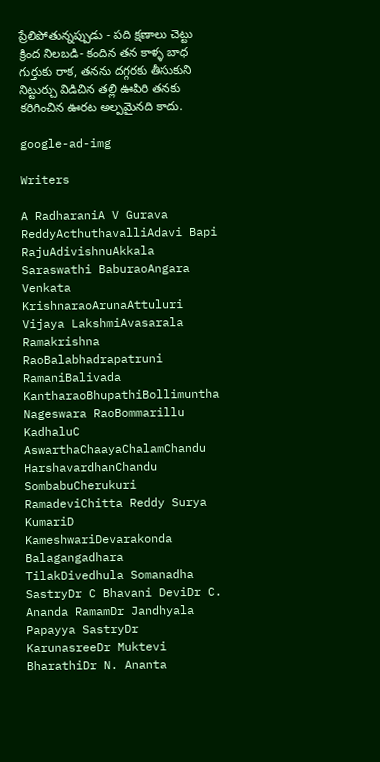ప్రేలిపోతున్నప్పుడు - పది క్షణాలు చెట్టు క్రింద నిలబడి- కందిన తన కాళ్ళ బాధ గుర్తుకు రాక, తనను దగ్గరకు తీసుకుని నిట్టుర్చు విడిచిన తల్లి ఊపిరి తనకు కరిగించిన ఊరట అల్పమైనది కాదు.

google-ad-img

Writers

A RadharaniA V Gurava ReddyActhuthavalliAdavi Bapi RajuAdivishnuAkkala Saraswathi BaburaoAngara Venkata KrishnaraoArunaAttuluri Vijaya LakshmiAvasarala Ramakrishna RaoBalabhadrapatruni RamaniBalivada KantharaoBhupathiBollimuntha Nageswara RaoBommarillu KadhaluC AswarthaChaayaChalamChandu HarshavardhanChandu SombabuCherukuri RamadeviChitta Reddy Surya KumariD KameshwariDevarakonda Balagangadhara TilakDivedhula Somanadha SastryDr C Bhavani DeviDr C. Ananda RamamDr Jandhyala Papayya SastryDr KarunasreeDr Muktevi BharathiDr N. Ananta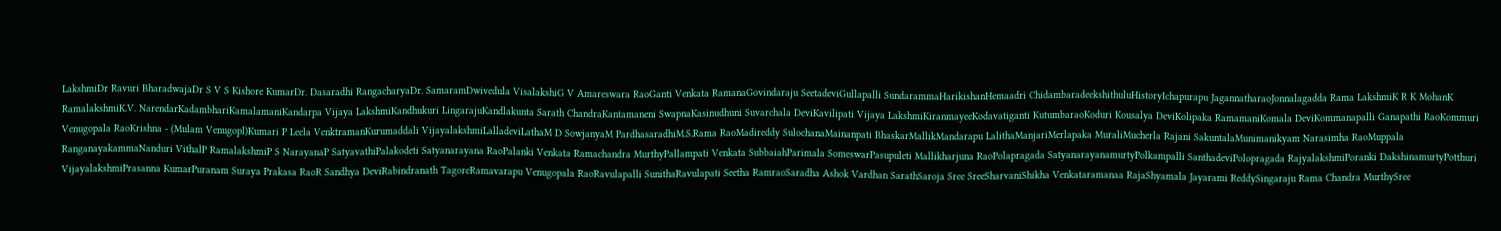LakshmiDr Ravuri BharadwajaDr S V S Kishore KumarDr. Dasaradhi RangacharyaDr. SamaramDwivedula VisalakshiG V Amareswara RaoGanti Venkata RamanaGovindaraju SeetadeviGullapalli SundarammaHarikishanHemaadri ChidambaradeekshithuluHistoryIchapurapu JagannatharaoJonnalagadda Rama LakshmiK R K MohanK RamalakshmiK.V. NarendarKadambhariKamalamaniKandarpa Vijaya LakshmiKandhukuri LingarajuKandlakunta Sarath ChandraKantamaneni SwapnaKasinudhuni Suvarchala DeviKavilipati Vijaya LakshmiKiranmayeeKodavatiganti KutumbaraoKoduri Kousalya DeviKolipaka RamamaniKomala DeviKommanapalli Ganapathi RaoKommuri Venugopala RaoKrishna - (Mulam Venugopl)Kumari P Leela VenktramanKurumaddali VijayalakshmiLalladeviLathaM D SowjanyaM PardhasaradhiM.S.Rama RaoMadireddy SulochanaMainanpati BhaskarMallikMandarapu LalithaManjariMerlapaka MuraliMucherla Rajani SakuntalaMunimanikyam Narasimha RaoMuppala RanganayakammaNanduri VithalP RamalakshmiP S NarayanaP SatyavathiPalakodeti Satyanarayana RaoPalanki Venkata Ramachandra MurthyPallampati Venkata SubbaiahParimala SomeswarPasupuleti Mallikharjuna RaoPolapragada SatyanarayanamurtyPolkampalli SanthadeviPolopragada RajyalakshmiPoranki DakshinamurtyPotthuri VijayalakshmiPrasanna KumarPuranam Suraya Prakasa RaoR Sandhya DeviRabindranath TagoreRamavarapu Venugopala RaoRavulapalli SunithaRavulapati Seetha RamraoSaradha Ashok Vardhan SarathSaroja Sree SreeSharvaniShikha Venkataramanaa RajaShyamala Jayarami ReddySingaraju Rama Chandra MurthySree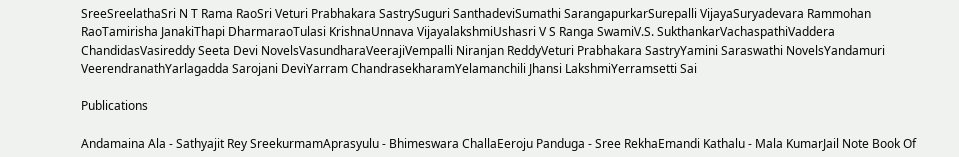SreeSreelathaSri N T Rama RaoSri Veturi Prabhakara SastrySuguri SanthadeviSumathi SarangapurkarSurepalli VijayaSuryadevara Rammohan RaoTamirisha JanakiThapi DharmaraoTulasi KrishnaUnnava VijayalakshmiUshasri V S Ranga SwamiV.S. SukthankarVachaspathiVaddera ChandidasVasireddy Seeta Devi NovelsVasundharaVeerajiVempalli Niranjan ReddyVeturi Prabhakara SastryYamini Saraswathi NovelsYandamuri VeerendranathYarlagadda Sarojani DeviYarram ChandrasekharamYelamanchili Jhansi LakshmiYerramsetti Sai

Publications

Andamaina Ala - Sathyajit Rey SreekurmamAprasyulu - Bhimeswara ChallaEeroju Panduga - Sree RekhaEmandi Kathalu - Mala KumarJail Note Book Of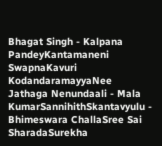Bhagat Singh - Kalpana PandeyKantamaneni SwapnaKavuri KodandaramayyaNee Jathaga Nenundaali - Mala KumarSannihithSkantavyulu - Bhimeswara ChallaSree Sai SharadaSurekha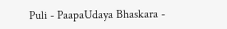Puli - PaapaUdaya Bhaskara -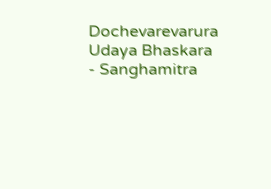Dochevarevarura Udaya Bhaskara - Sanghamitra